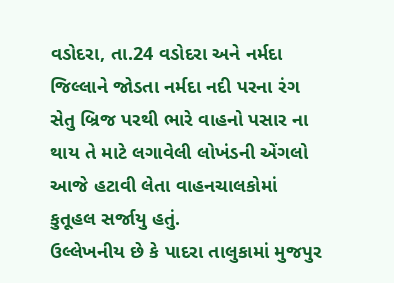વડોદરા, તા.24 વડોદરા અને નર્મદા જિલ્લાને જોડતા નર્મદા નદી પરના રંગ સેતુ બ્રિજ પરથી ભારે વાહનો પસાર ના થાય તે માટે લગાવેલી લોખંડની એંગલો આજે હટાવી લેતા વાહનચાલકોમાં કુતૂહલ સર્જાયુ હતું.
ઉલ્લેખનીય છે કે પાદરા તાલુકામાં મુજપુર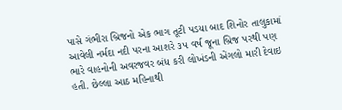પાસે ગંભીરા બ્રિજનો એક ભાગ તૂટી પડયા બાદ શિનોર તાલુકામાં આવેલી નર્મદા નદી પરના આશરે ૩૫ વર્ષ જૂના બ્રિજ પરથી પણ ભારે વાહનોની અવરજવર બંધ કરી લોખંડની એંગલો મારી દેવાઇ હતી. છેલ્લા આઠ મહિનાથી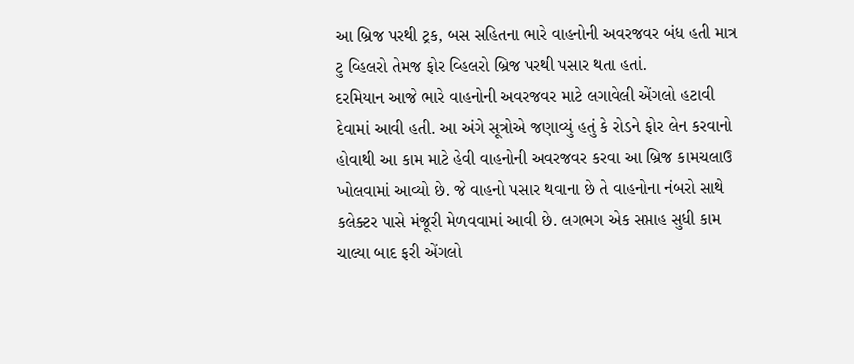આ બ્રિજ પરથી ટ્રક, બસ સહિતના ભારે વાહનોની અવરજવર બંધ હતી માત્ર ટુ વ્હિલરો તેમજ ફોર વ્હિલરો બ્રિજ પરથી પસાર થતા હતાં.
દરમિયાન આજે ભારે વાહનોની અવરજવર માટે લગાવેલી એંગલો હટાવી દેવામાં આવી હતી. આ અંગે સૂત્રોએ જણાવ્યું હતું કે રોડને ફોર લેન કરવાનો હોવાથી આ કામ માટે હેવી વાહનોની અવરજવર કરવા આ બ્રિજ કામચલાઉ ખોલવામાં આવ્યો છે. જે વાહનો પસાર થવાના છે તે વાહનોના નંબરો સાથે કલેક્ટર પાસે મંજૂરી મેળવવામાં આવી છે. લગભગ એક સપ્તાહ સુધી કામ ચાલ્યા બાદ ફરી એંગલો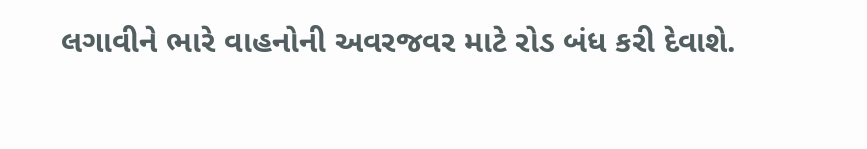લગાવીને ભારે વાહનોની અવરજવર માટે રોડ બંધ કરી દેવાશે.